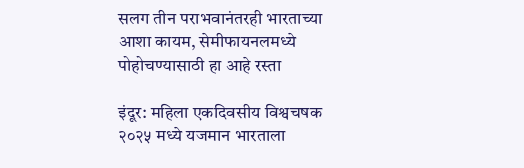सलग तीन पराभवानंतरही भारताच्या आशा कायम, सेमीफायनलमध्ये पोहोचण्यासाठी हा आहे रस्ता

इंदूर: महिला एकदिवसीय विश्वचषक २०२५ मध्ये यजमान भारताला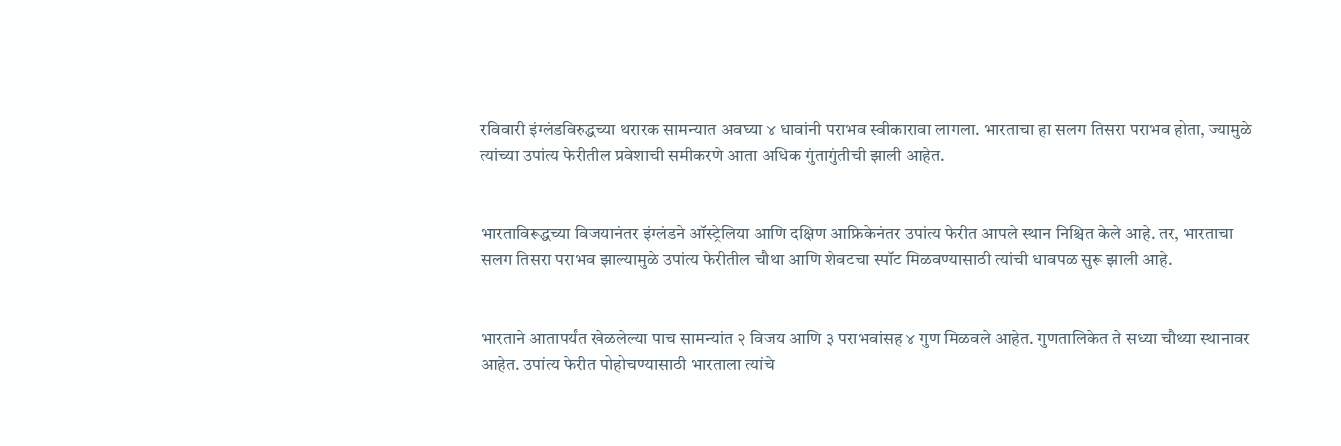रविवारी इंग्लंडविरुद्धच्या थरारक सामन्यात अवघ्या ४ धावांनी पराभव स्वीकारावा लागला. भारताचा हा सलग तिसरा पराभव होता, ज्यामुळे त्यांच्या उपांत्य फेरीतील प्रवेशाची समीकरणे आता अधिक गुंतागुंतीची झाली आहेत.


भारताविरूद्धच्या विजयानंतर इंग्लंडने ऑस्ट्रेलिया आणि दक्षिण आफ्रिकेनंतर उपांत्य फेरीत आपले स्थान निश्चित केले आहे. तर, भारताचा सलग तिसरा पराभव झाल्यामुळे उपांत्य फेरीतील चौथा आणि शेवटचा स्पॉट मिळवण्यासाठी त्यांची धावपळ सुरू झाली आहे.


भारताने आतापर्यंत खेळलेल्या पाच सामन्यांत २ विजय आणि ३ पराभवांसह ४ गुण मिळवले आहेत. गुणतालिकेत ते सध्या चौथ्या स्थानावर आहेत. उपांत्य फेरीत पोहोचण्यासाठी भारताला त्यांचे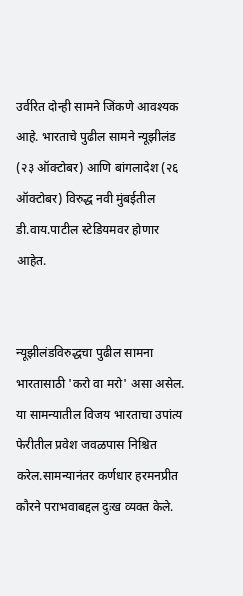उर्वरित दोन्ही सामने जिंकणे आवश्यक आहे. भारताचे पुढील सामने न्यूझीलंड (२३ ऑक्टोबर) आणि बांगलादेश (२६ ऑक्टोबर) विरुद्ध नवी मुंबईतील डी.वाय.पाटील स्टेडियमवर होणार आहेत.


न्यूझीलंडविरुद्धचा पुढील सामना भारतासाठी 'करो वा मरो' असा असेल. या सामन्यातील विजय भारताचा उपांत्य फेरीतील प्रवेश जवळपास निश्चित करेल.सामन्यानंतर कर्णधार हरमनप्रीत कौरने पराभवाबद्दल दुःख व्यक्त केले.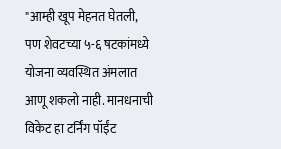"आम्ही खूप मेहनत घेतली, पण शेवटच्या ५-६ षटकांमध्ये योजना व्यवस्थित अंमलात आणू शकलो नाही. मानधनाची विकेट हा टर्निंग पॉईंट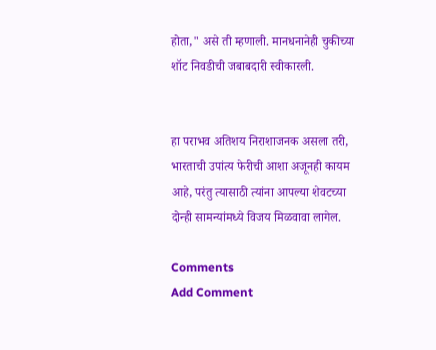होता," असे ती म्हणाली. मानधनानेही चुकीच्या शॉट निवडीची जबाबदारी स्वीकारली.


हा पराभव अतिशय निराशाजनक असला तरी, भारताची उपांत्य फेरीची आशा अजूनही कायम आहे, परंतु त्यासाठी त्यांना आपल्या शेवटच्या दोन्ही सामन्यांमध्ये विजय मिळवावा लागेल.

Comments
Add Comment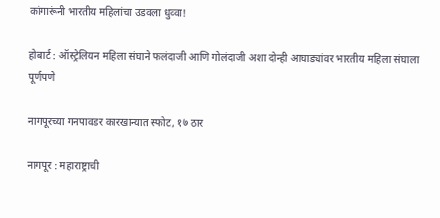कांगारूंनी भारतीय महिलांचा उडवला धुव्वा!

होबार्ट : ऑस्ट्रेलियन महिला संघाने फलंदाजी आणि गोलंदाजी अशा दोन्ही आघाड्यांवर भारतीय महिला संघाला पूर्णपणे

नागपूरच्या गनपावडर कारखान्यात स्फोट, १७ ठार

नागपूर : महाराष्ट्राची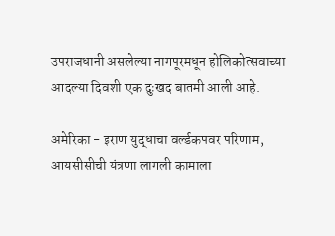उपराजधानी असलेल्या नागपूरमधून होलिकोत्सवाच्या आदल्या दिवशी एक दुःखद बातमी आली आहे.

अमेरिका - इराण युद्धाचा वर्ल्डकपवर परिणाम, आयसीसीची यंत्रणा लागली कामाला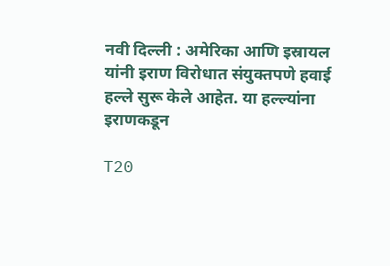नवी दिल्ली : अमेरिका आणि इस्रायल यांनी इराण विरोधात संयुक्तपणे हवाई हल्ले सुरू केले आहेत. या हल्ल्यांना इराणकडून

T20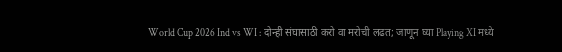World Cup 2026 Ind vs WI : दोन्ही संघासाठी करो वा मरोची लढत; जाणून घ्या Playing XI मध्ये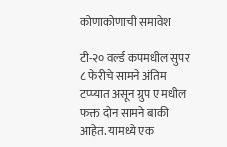कोणाकोणाची समावेश

टी-२० वर्ल्ड कपमधील सुपर ८ फेरीचे सामने अंतिम टप्प्यात असून ग्रुप ए मधील फक्त दोन सामने बाकी आहेत. यामध्ये एक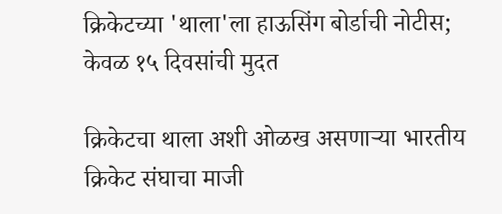क्रिकेटच्या 'थाला'ला हाऊसिंग बोर्डाची नोटीस; केवळ १५ दिवसांची मुदत

क्रिकेटचा थाला अशी ओळख असणाऱ्या भारतीय क्रिकेट संघाचा माजी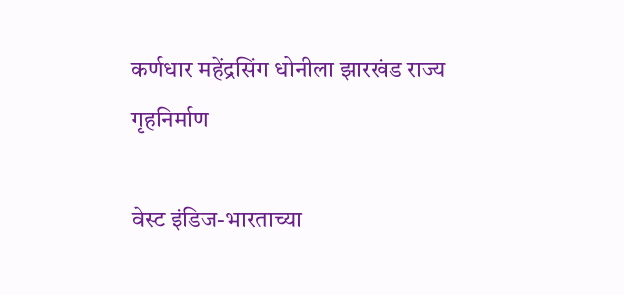कर्णधार महेंद्रसिंग धोनीला झारखंड राज्य गृहनिर्माण

वेस्ट इंडिज-भारताच्या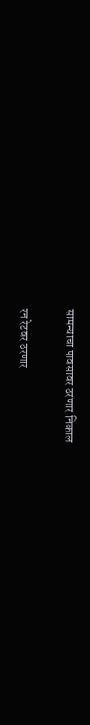सामन्याचा पावसावर ठरणार निकाल

रन रेटवर ठरणार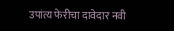उपांत्य फेरीचा दावेदार नवी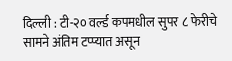दिल्ली : टी-२० वर्ल्ड कपमधील सुपर ८ फेरीचे सामने अंतिम टप्प्यात असून